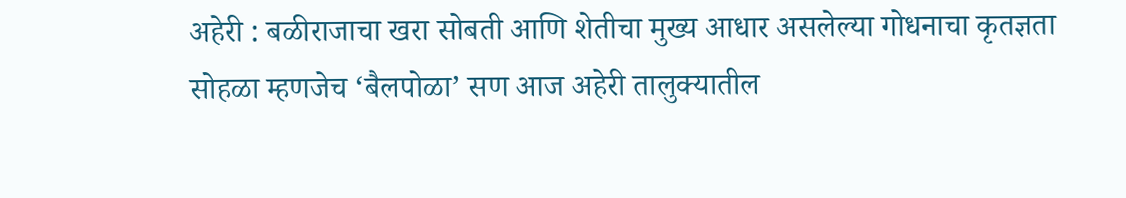अहेरी : बळीराजाचा खरा सोबती आणि शेतीचा मुख्य आधार असलेल्या गोधनाचा कृतज्ञता सोहळा म्हणजेच ‘बैलपोळा’ सण आज अहेरी तालुक्यातील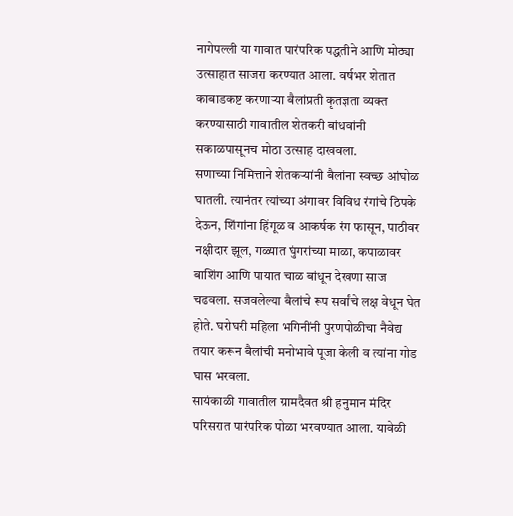नागेपल्ली या गावात पारंपरिक पद्धतीने आणि मोठ्या उत्साहात साजरा करण्यात आला. वर्षभर शेतात काबाडकष्ट करणाऱ्या बैलांप्रती कृतज्ञता व्यक्त करण्यासाठी गावातील शेतकरी बांधवांनी सकाळपासूनच मोठा उत्साह दाखवला.
सणाच्या निमित्ताने शेतकऱ्यांनी बैलांना स्वच्छ आंघोळ घातली. त्यानंतर त्यांच्या अंगावर विविध रंगांचे ठिपके देऊन, शिंगांना हिंगूळ व आकर्षक रंग फासून, पाठीवर नक्षीदार झूल, गळ्यात घुंगरांच्या माळा, कपाळावर बाशिंग आणि पायात चाळ बांधून देखणा साज चढवला. सजवलेल्या बैलांचे रूप सर्वांचे लक्ष वेधून घेत होते. घरोघरी महिला भगिनींनी पुरणपोळीचा नैवेद्य तयार करून बैलांची मनोभावे पूजा केली व त्यांना गोड घास भरवला.
सायंकाळी गावातील ग्रामदैवत श्री हनुमान मंदिर परिसरात पारंपरिक पोळा भरवण्यात आला. यावेळी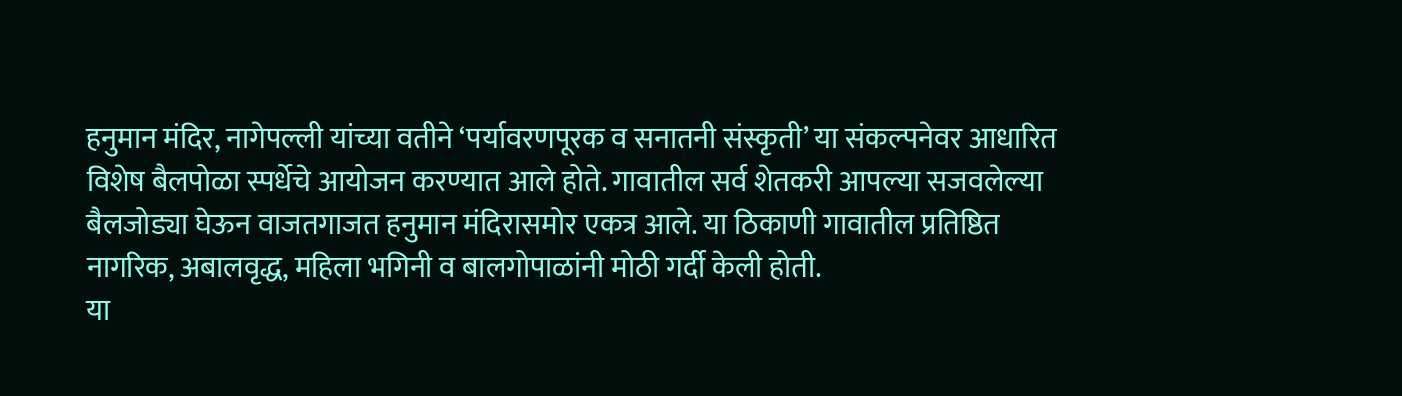हनुमान मंदिर, नागेपल्ली यांच्या वतीने ‘पर्यावरणपूरक व सनातनी संस्कृती’ या संकल्पनेवर आधारित विशेष बैलपोळा स्पर्धेचे आयोजन करण्यात आले होते. गावातील सर्व शेतकरी आपल्या सजवलेल्या बैलजोड्या घेऊन वाजतगाजत हनुमान मंदिरासमोर एकत्र आले. या ठिकाणी गावातील प्रतिष्ठित नागरिक, अबालवृद्ध, महिला भगिनी व बालगोपाळांनी मोठी गर्दी केली होती.
या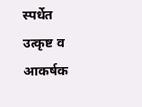स्पर्धेत उत्कृष्ट व आकर्षक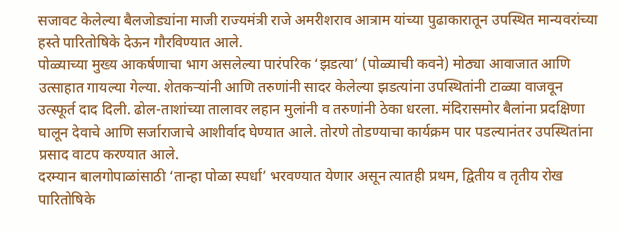सजावट केलेल्या बैलजोड्यांना माजी राज्यमंत्री राजे अमरीशराव आत्राम यांच्या पुढाकारातून उपस्थित मान्यवरांच्या हस्ते पारितोषिके देऊन गौरविण्यात आले.
पोळ्याच्या मुख्य आकर्षणाचा भाग असलेल्या पारंपरिक ‘झडत्या’ (पोळ्याची कवने) मोठ्या आवाजात आणि उत्साहात गायल्या गेल्या. शेतकऱ्यांनी आणि तरुणांनी सादर केलेल्या झडत्यांना उपस्थितांनी टाळ्या वाजवून उत्स्फूर्त दाद दिली. ढोल-ताशांच्या तालावर लहान मुलांनी व तरुणांनी ठेका धरला. मंदिरासमोर बैलांना प्रदक्षिणा घालून देवाचे आणि सर्जाराजाचे आशीर्वाद घेण्यात आले. तोरणे तोडण्याचा कार्यक्रम पार पडल्यानंतर उपस्थितांना प्रसाद वाटप करण्यात आले.
दरम्यान बालगोपाळांसाठी ‘तान्हा पोळा स्पर्धा’ भरवण्यात येणार असून त्यातही प्रथम, द्वितीय व तृतीय रोख पारितोषिके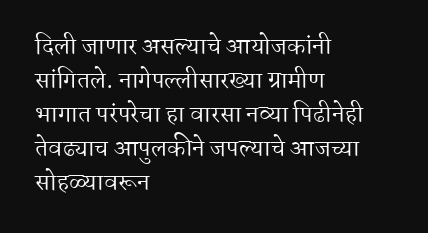दिली जाणार असल्याचे आयोजकांनी सांगितले. नागेपल्लीसारख्या ग्रामीण भागात परंपरेचा हा वारसा नव्या पिढीनेही तेवढ्याच आपुलकीने जपल्याचे आजच्या सोहळ्यावरून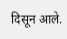दिसून आले.